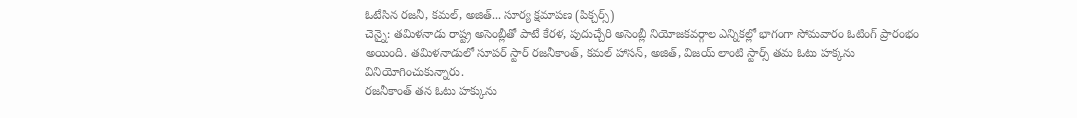ఓటేసిన రజనీ, కమల్, అజిత్... సూర్య క్షమాపణ (పిక్చర్స్)
చెన్నై: తమిళనాడు రాష్ట్ర అసెంబ్లీతో పాటే కేరళ, పుదుచ్చేరి అసెంబ్లీ నియోజకవర్గాల ఎన్నికల్లో భాగంగా సోమవారం ఓటింగ్ ప్రారంభం అయింది. తమిళనాడులో సూపర్ స్టార్ రజనీకాంత్, కమల్ హాసన్, అజిత్, విజయ్ లాంటి స్టార్స్ తమ ఓటు హక్కను వినియోగించుకున్నారు.
రజనీకాంత్ తన ఓటు హక్కును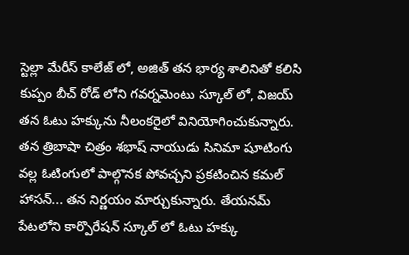స్టెల్లా మేరీస్ కాలేజ్ లో, అజిత్ తన భార్య శాలినితో కలిసి కుప్పం బీచ్ రోడ్ లోని గవర్నమెంటు స్కూల్ లో, విజయ్ తన ఓటు హక్కును నీలంకరైలో వినియోగించుకున్నారు.
తన త్రిబాషా చిత్రం శభాష్ నాయుడు సినిమా షూటింగు వల్ల ఓటింగులో పాల్గొనక పోవచ్చని ప్రకటించిన కమల్ హాసన్... తన నిర్ణయం మార్చుకున్నారు. తేయనమ్ పేటలోని కార్పొరేషన్ స్కూల్ లో ఓటు హక్కు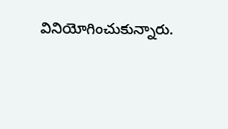వినియోగించుకున్నారు.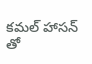కమల్ హాసన్ తో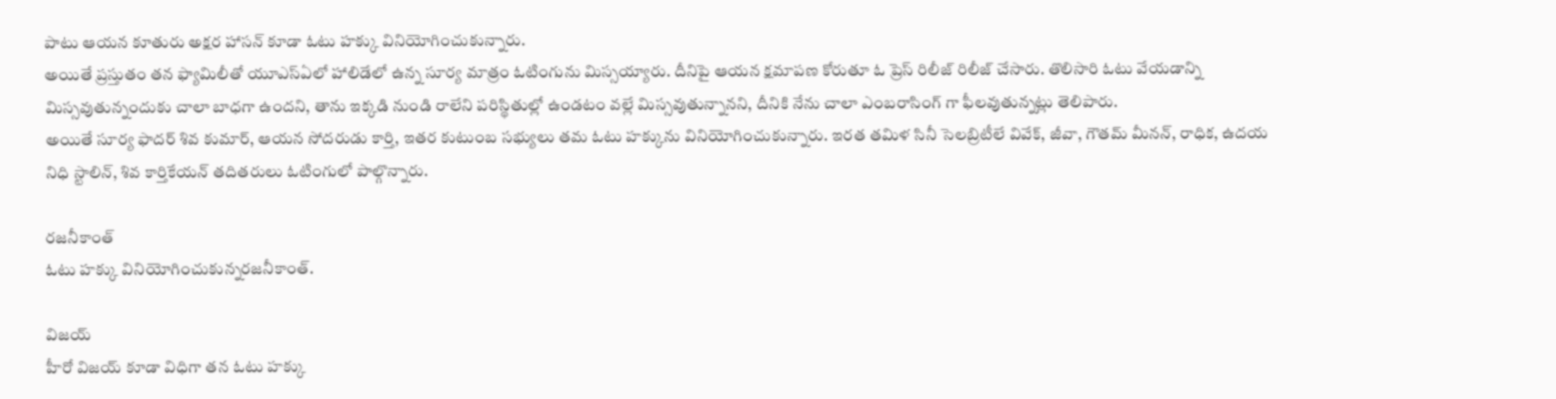పాటు ఆయన కూతురు అక్షర హాసన్ కూడా ఓటు హక్కు వినియోగించుకున్నారు.
అయితే ప్రస్తుతం తన ఫ్యామిలీతో యూఎస్ఏలో హాలిడేలో ఉన్న సూర్య మాత్రం ఓటింగును మిస్సయ్యారు. దీనిపై ఆయన క్షమాపణ కోరుతూ ఓ ప్రెస్ రిలీజ్ రిలీజ్ చేసారు. తొలిసారి ఓటు వేయడాన్ని మిస్సవుతున్నందుకు చాలా బాధగా ఉందని, తాను ఇక్కడి నుండి రాలేని పరిస్థితుల్లో ఉండటం వల్లే మిస్సవుతున్నానని, దీనికి నేను చాలా ఎంబరాసింగ్ గా ఫీలవుతున్నట్లు తెలిపారు.
అయితే సూర్య ఫాదర్ శివ కుమార్, ఆయన సోదరుడు కార్తి, ఇతర కుటుంబ సభ్యులు తమ ఓటు హక్కును వినియోగించుకున్నారు. ఇరత తమిళ సినీ సెలబ్రిటీలే వివేక్, జీవా, గౌతమ్ మీనన్, రాధిక, ఉదయ నిధి స్టాలిన్, శివ కార్తికేయన్ తదితరులు ఓటింగులో పాల్గొన్నారు.

రజనీకాంత్
ఓటు హక్కు వినియోగించుకున్నరజనీకాంత్.

విజయ్
హీరో విజయ్ కూడా విధిగా తన ఓటు హక్కు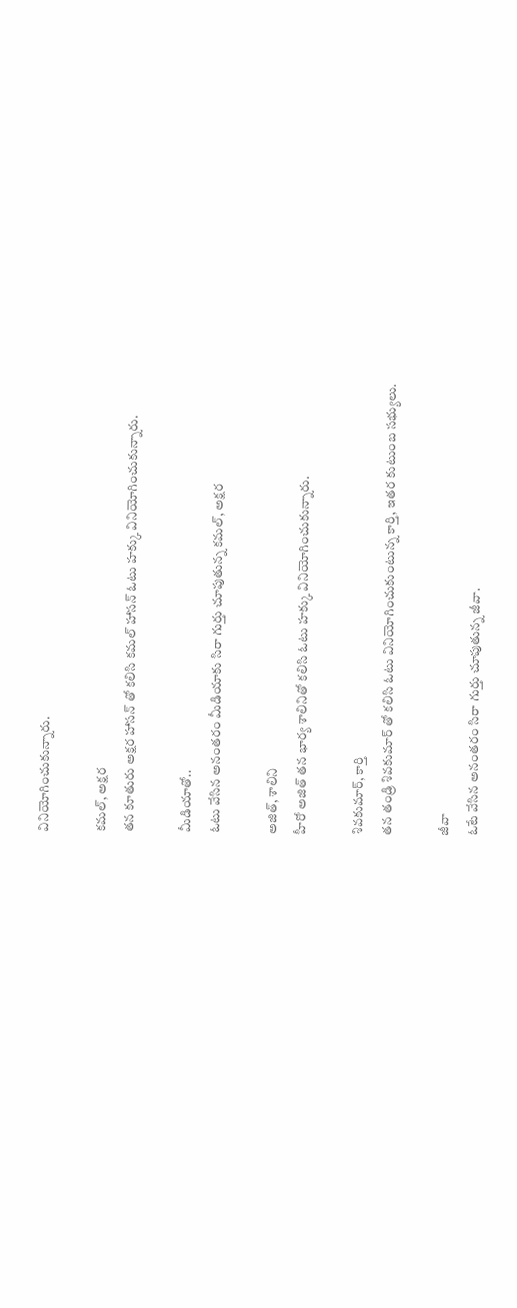వినియోగించుకున్నారు.

కమల్, అక్షర
తన కూతురు అక్షర హాసన్ తో కలిసి కమల్ హాసన్ ఓటు హక్కు వినియోగించుకున్నారు.

మీడియాతో..
ఓటు వేసిన అనంతరం మీడియాకు సిరా గుర్తు చూపుతున్న కమల్, అక్షర

అజిత్, శాలిని
హీరో అజిత్ తన భార్య శాలినితో కలిసి ఓటు హక్కు వినియోగించుకున్నారు.

శివకుమార్, కార్తి
తన తండ్రి శివకుమార్ తో కలిసి ఓటు వినియోగించుకుంటున్న కార్తి, ఇతర కుటుంబ సభ్యులు.

జీవా
ఓటే వేసిన అనంతరం సిరా గుర్తు చూపుతున్న జీవా.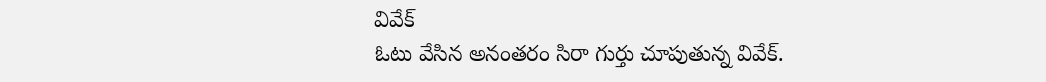వివేక్
ఓటు వేసిన అనంతరం సిరా గుర్తు చూపుతున్న వివేక్.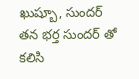ఖుష్బూ, సుందర్
తన భర్త సుందర్ తో కలిసి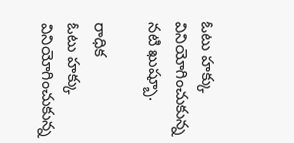ఓటు హక్కు వినియోగించుకున్న నటి ఖుష్బూ.

రాధిక
ఓటు హక్కు వినియోగించుకున్న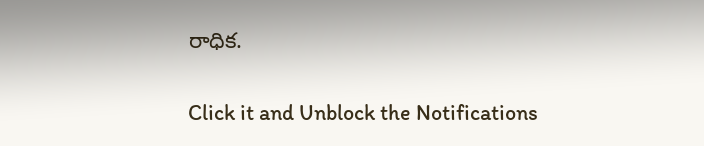రాధిక.


Click it and Unblock the Notifications